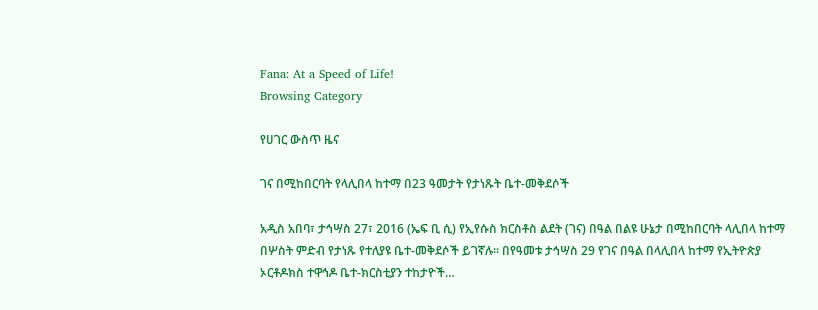Fana: At a Speed of Life!
Browsing Category

የሀገር ውስጥ ዜና

ገና በሚከበርባት የላሊበላ ከተማ በ23 ዓመታት የታነጹት ቤተ-መቅደሶች

አዲስ አበባ፣ ታኅሣስ 27፣ 2016 (ኤፍ ቢ ሲ) የኢየሱስ ክርስቶስ ልደት (ገና) በዓል በልዩ ሁኔታ በሚከበርባት ላሊበላ ከተማ በሦስት ምድብ የታነጹ የተለያዩ ቤተ-መቅደሶች ይገኛሉ፡፡ በየዓመቱ ታኅሣስ 29 የገና በዓል በላሊበላ ከተማ የኢትዮጵያ ኦርቶዶክስ ተዋኅዶ ቤተ-ክርስቲያን ተከታዮች…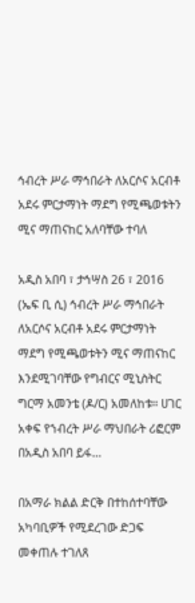ኅብረት ሥራ ማኅበራት ለአርሶና አርብቶ አደሩ ምርታማነት ማደግ የሚጫወቱትን ሚና ማጠናከር አለባቸው ተባለ

አዲስ አበባ ፣ ታኅሣስ 26 ፣ 2016 (ኤፍ ቢ ሲ) ኅብረት ሥራ ማኅበራት ለአርሶና አርብቶ አደሩ ምርታማነት ማደግ የሚጫወቱትን ሚና ማጠናከር እንደሚገባቸው የግብርና ሚኒስትር ግርማ አመንቴ (ዶ/ር) አመለከቱ። ሀገር አቀፍ የኀብረት ሥራ ማህበራት ሪፎርም በአዲስ አበባ ይፋ…

በአማራ ክልል ድርቅ በተከሰተባቸው አካባቢዎች የሚደረገው ድጋፍ መቀጠሉ ተገለጸ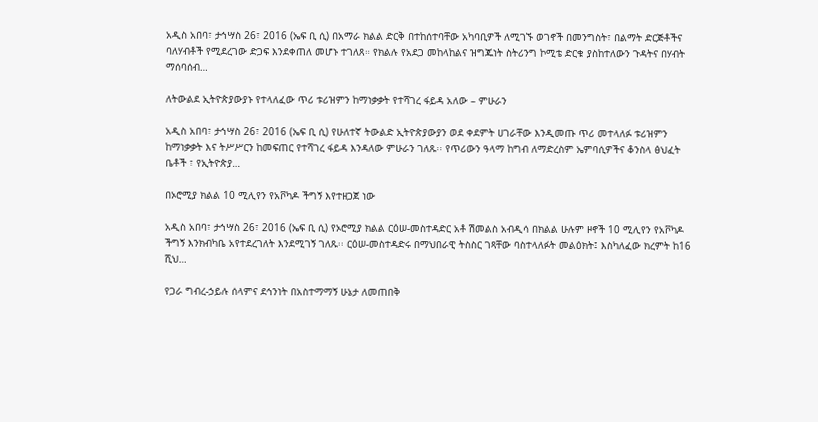አዲስ አበባ፣ ታኅሣስ 26፣ 2016 (ኤፍ ቢ ሲ) በአማራ ክልል ድርቅ በተከሰተባቸው አካባቢዎች ለሚገኙ ወገኖች በመንግስት፣ በልማት ድርጅቶችና ባለሃብቶች የሚደረገው ድጋፍ እንደቀጠለ መሆኑ ተገለጸ። የክልሉ የአደጋ መከላከልና ዝግጁነት ስትሪንግ ኮሚቴ ድርቁ ያስከተለውን ጉዳትና በሃብት ማሰባሰብ…

ለትውልደ ኢትዮጵያውያኑ የተላለፈው ጥሪ ቱሪዝምን ከማነቃቃት የተሻገረ ፋይዳ አለው – ምሁራን

አዲስ አበባ፣ ታኅሣስ 26፣ 2016 (ኤፍ ቢ ሲ) የሁለተኛ ትውልድ ኢትዮጵያውያን ወደ ቀደምት ሀገራቸው እንዲመጡ ጥሪ መተላለፉ ቱሪዝምን ከማነቃቃት እና ትሥሥርን ከመፍጠር የተሻገረ ፋይዳ እንዳለው ምሁራን ገለጹ፡፡ የጥሪውን ዓላማ ከግብ ለማድረስም ኤምባሲዎችና ቆንስላ ፅህፈት ቤቶች ፣ የኢትዮጵያ…

በኦሮሚያ ክልል 10 ሚሊየን የአቮካዶ ችግኝ እየተዘጋጀ ነው

አዲስ አበባ፣ ታኅሣስ 26፣ 2016 (ኤፍ ቢ ሲ) የኦሮሚያ ክልል ርዕሠ-መስተዳድር አቶ ሽመልስ አብዲሳ በክልል ሁሉም ዞኖች 10 ሚሊየን የአቮካዶ ችግኝ እንክብካቤ አየተደረገለት እንደሚገኝ ገለጹ፡፡ ርዕሠ-መስተዳድሩ በማህበራዊ ትስስር ገጻቸው ባስተላለፉት መልዕክት፤ እስካለፈው ክረምት ከ16 ሺህ…

የጋራ ግብረ-ኃይሉ ሰላምና ደኅንነት በአስተማማኝ ሁኔታ ለመጠበቅ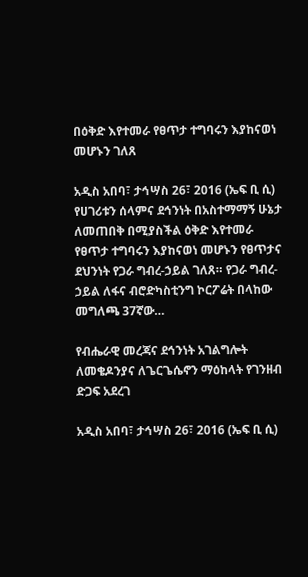በዕቅድ እየተመራ የፀጥታ ተግባሩን እያከናወነ መሆኑን ገለጸ

አዲስ አበባ፣ ታኅሣስ 26፣ 2016 (ኤፍ ቢ ሲ) የሀገሪቱን ሰላምና ደኅንነት በአስተማማኝ ሁኔታ ለመጠበቅ በሚያስችል ዕቅድ እየተመራ የፀጥታ ተግባሩን እያከናወነ መሆኑን የፀጥታና ደህንነት የጋራ ግብረ-ኃይል ገለጸ። የጋራ ግብረ-ኃይል ለፋና ብሮድካስቲንግ ኮርፖሬት በላከው መግለጫ 37ኛው…

የብሔራዊ መረጃና ደኅንነት አገልግሎት ለመቄዶንያና ለጌርጌሴኖን ማዕከላት የገንዘብ ድጋፍ አደረገ

አዲስ አበባ፣ ታኅሣስ 26፣ 2016 (ኤፍ ቢ ሲ)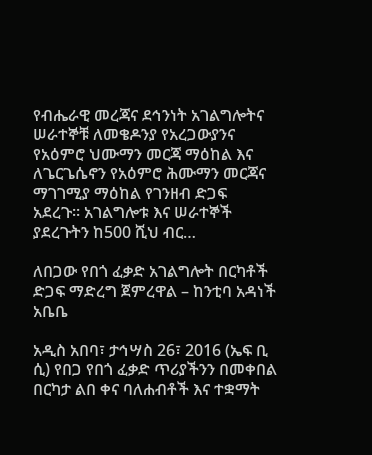የብሔራዊ መረጃና ደኅንነት አገልግሎትና ሠራተኞቹ ለመቄዶንያ የአረጋውያንና የአዕምሮ ህሙማን መርጃ ማዕከል እና ለጌርጌሴኖን የአዕምሮ ሕሙማን መርጃና ማገገሚያ ማዕከል የገንዘብ ድጋፍ አደረጉ። አገልግሎቱ እና ሠራተኞች ያደረጉትን ከ500 ሺህ ብር…

ለበጋው የበጎ ፈቃድ አገልግሎት በርካቶች ድጋፍ ማድረግ ጀምረዋል – ከንቲባ አዳነች አቤቤ

አዲስ አበባ፣ ታኅሣስ 26፣ 2016 (ኤፍ ቢ ሲ) የበጋ የበጎ ፈቃድ ጥሪያችንን በመቀበል በርካታ ልበ ቀና ባለሐብቶች እና ተቋማት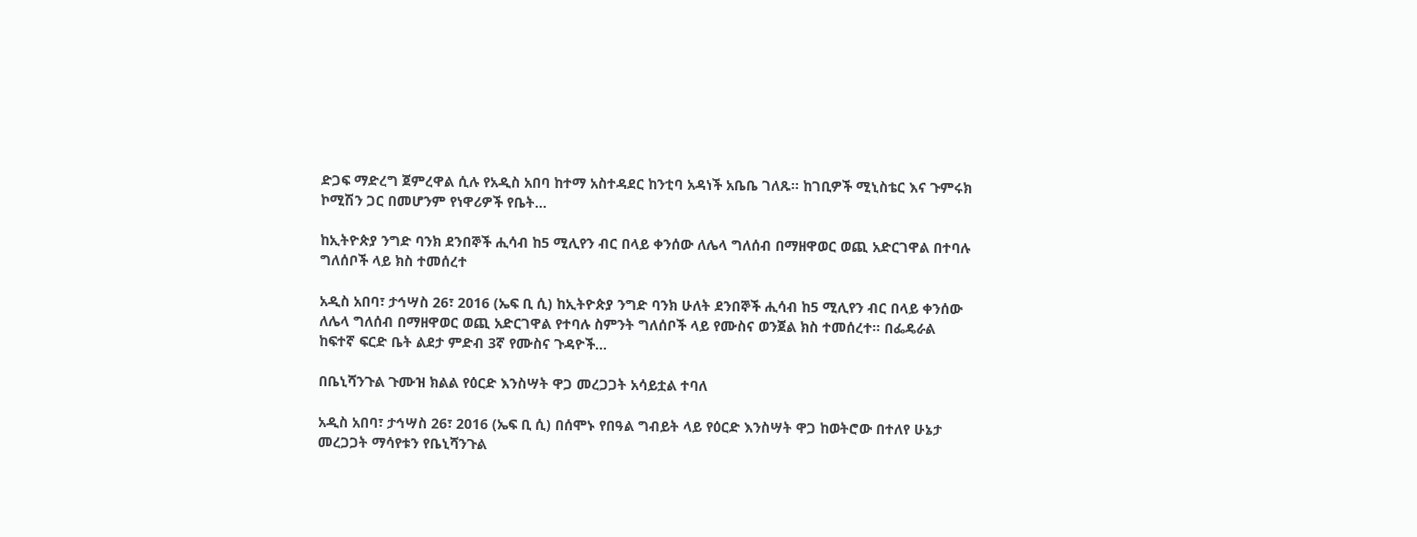ድጋፍ ማድረግ ጀምረዋል ሲሉ የአዲስ አበባ ከተማ አስተዳደር ከንቲባ አዳነች አቤቤ ገለጹ፡፡ ከገቢዎች ሚኒስቴር እና ጉምሩክ ኮሚሽን ጋር በመሆንም የነዋሪዎች የቤት…

ከኢትዮጵያ ንግድ ባንክ ደንበኞች ሒሳብ ከ5 ሚሊየን ብር በላይ ቀንሰው ለሌላ ግለሰብ በማዘዋወር ወጪ አድርገዋል በተባሉ ግለሰቦች ላይ ክስ ተመሰረተ

አዲስ አበባ፣ ታኅሣስ 26፣ 2016 (ኤፍ ቢ ሲ) ከኢትዮጵያ ንግድ ባንክ ሁለት ደንበኞች ሒሳብ ከ5 ሚሊየን ብር በላይ ቀንሰው ለሌላ ግለሰብ በማዘዋወር ወጪ አድርገዋል የተባሉ ስምንት ግለሰቦች ላይ የሙስና ወንጀል ክስ ተመሰረተ። በፌዴራል ከፍተኛ ፍርድ ቤት ልደታ ምድብ 3ኛ የሙስና ጉዳዮች…

በቤኒሻንጉል ጉሙዝ ክልል የዕርድ እንስሣት ዋጋ መረጋጋት አሳይቷል ተባለ

አዲስ አበባ፣ ታኅሣስ 26፣ 2016 (ኤፍ ቢ ሲ) በሰሞኑ የበዓል ግብይት ላይ የዕርድ እንስሣት ዋጋ ከወትሮው በተለየ ሁኔታ መረጋጋት ማሳየቱን የቤኒሻንጉል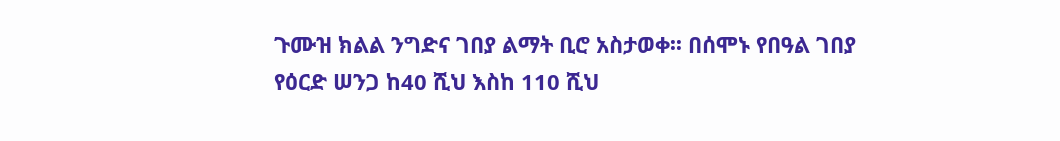ጉሙዝ ክልል ንግድና ገበያ ልማት ቢሮ አስታወቀ፡፡ በሰሞኑ የበዓል ገበያ የዕርድ ሠንጋ ከ40 ሺህ እስከ 110 ሺህ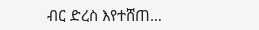ብር ድረስ እየተሸጠ…